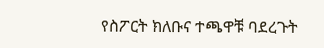የስፖርት ክለቡና ተጫዋቹ ባደረጉት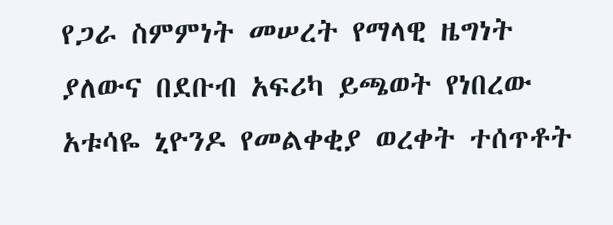የጋራ ስምምነት መሠረት የማላዊ ዜግነት ያለውና በደቡብ አፍሪካ ይጫወት የነበረው አቱሳዬ ኒዮንዶ የመልቀቂያ ወረቀት ተሰጥቶት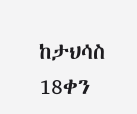ከታህሳስ 18ቀን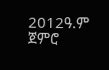2012ዓ.ም ጀምሮ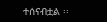ተሰናብቷል ፡፡